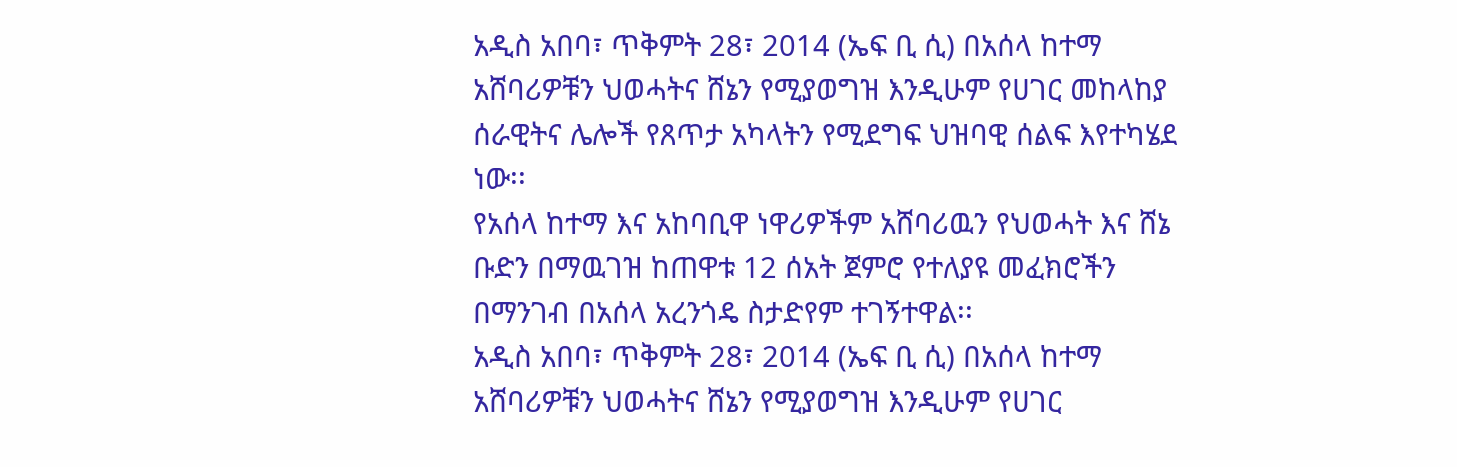አዲስ አበባ፣ ጥቅምት 28፣ 2014 (ኤፍ ቢ ሲ) በአሰላ ከተማ አሸባሪዎቹን ህወሓትና ሸኔን የሚያወግዝ እንዲሁም የሀገር መከላከያ ሰራዊትና ሌሎች የጸጥታ አካላትን የሚደግፍ ህዝባዊ ሰልፍ እየተካሄደ ነው፡፡
የአሰላ ከተማ እና አከባቢዋ ነዋሪዎችም አሸባሪዉን የህወሓት እና ሸኔ ቡድን በማዉገዝ ከጠዋቱ 12 ሰአት ጀምሮ የተለያዩ መፈክሮችን በማንገብ በአሰላ አረንጎዴ ስታድየም ተገኝተዋል፡፡
አዲስ አበባ፣ ጥቅምት 28፣ 2014 (ኤፍ ቢ ሲ) በአሰላ ከተማ አሸባሪዎቹን ህወሓትና ሸኔን የሚያወግዝ እንዲሁም የሀገር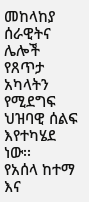መከላከያ ሰራዊትና ሌሎች የጸጥታ አካላትን የሚደግፍ ህዝባዊ ሰልፍ እየተካሄደ ነው፡፡
የአሰላ ከተማ እና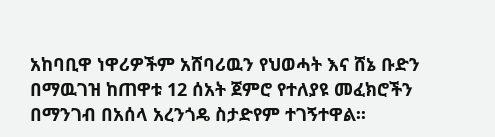አከባቢዋ ነዋሪዎችም አሸባሪዉን የህወሓት እና ሸኔ ቡድን በማዉገዝ ከጠዋቱ 12 ሰአት ጀምሮ የተለያዩ መፈክሮችን በማንገብ በአሰላ አረንጎዴ ስታድየም ተገኝተዋል፡፡